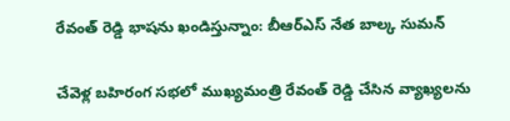రేవంత్ రెడ్డి భాషను ఖండిస్తున్నాం: బీఆర్ఎస్ నేత బాల్క సుమన్

చేవెళ్ల బహిరంగ సభలో ముఖ్యమంత్రి రేవంత్ రెడ్డి చేసిన వ్యాఖ్యలను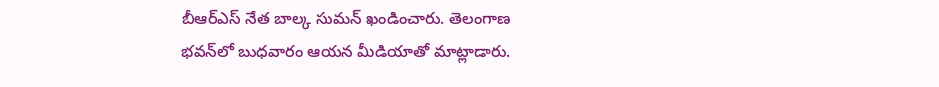బీఆర్ఎస్ నేత బాల్క సుమన్ ఖండించారు. తెలంగాణ భవన్‌లో బుధవారం ఆయన మీడియాతో మాట్లాడారు.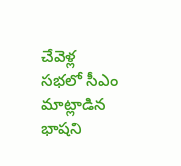చేవెళ్ల సభలో సీఎం మాట్లాడిన భాషని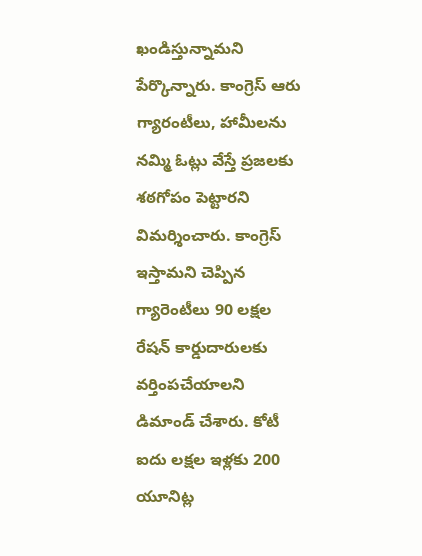ఖండిస్తున్నామని పేర్కొన్నారు. కాంగ్రెస్ ఆరు గ్యారంటీలు, హామీలను నమ్మి ఓట్లు వేస్తే ప్రజలకు శఠగోపం పెట్టారని విమర్శించారు. కాంగ్రెస్ ఇస్తామని చెప్పిన గ్యారెంటీలు 90 లక్షల రేషన్ కార్డుదారులకు వర్తింపచేయాలని డిమాండ్ చేశారు. కోటీ ఐదు లక్షల ఇళ్లకు 200 యూనిట్ల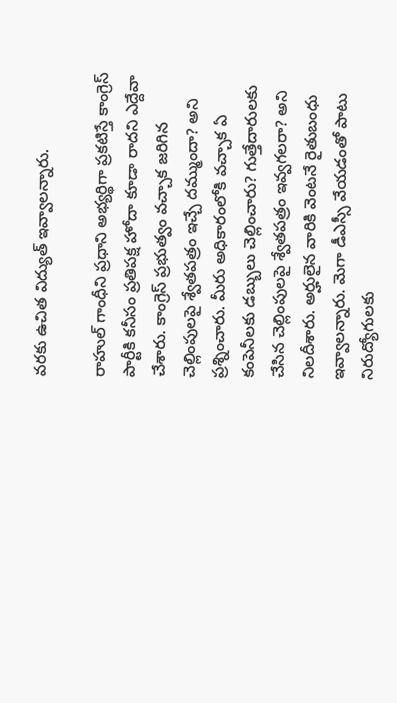వరకు ఉచిత విద్యుత్ ఇవ్వాలన్నారు.

రాహుల్ గాంధీని ప్రధాని అభ్యర్థిగా ప్రకటిస్తే కాంగ్రెస్ పార్టీకి కనీసం ప్రతిపక్ష హోదా కూడా రాదని ఎద్దేవా చేశారు. కాంగ్రెస్ ప్రభుత్వం వచ్చాక జరిగిన చెల్లింపులపై శ్వేతపత్రం ఇచ్చే దమ్ముందా? అని ప్రశ్నించారు. మీరు అధికారంలోకి వచ్చాక ఏ కంపెనీలకు డబ్బులు చెల్లించారు? గుత్తేదారులకు చేసిన చెల్లింపులపై శ్వేతపత్రం ఇవ్వగలరా? అని నిలదీశారు. అర్హులైన వారికి వెంటనే రైతుబంధు ఇవ్వాలన్నారు. మెగా డీఎస్సీ వేయడంతో పాటు నిరుద్యోగులకు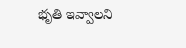భృతి ఇవ్వాలని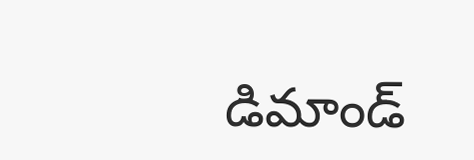డిమాండ్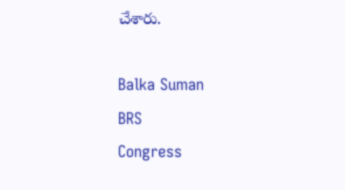చేశారు.

Balka Suman
BRS
Congress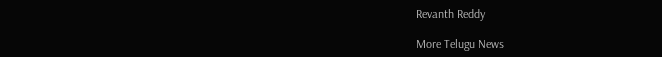Revanth Reddy

More Telugu News